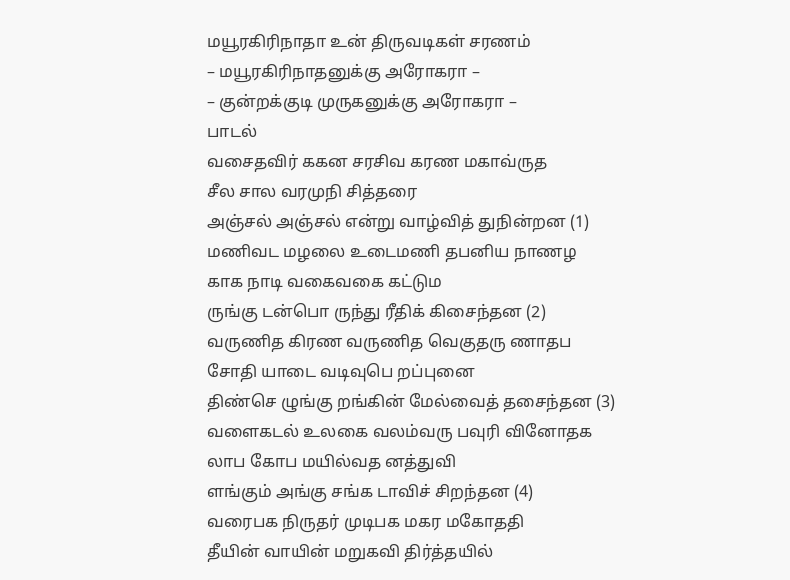மயூரகிரிநாதா உன் திருவடிகள் சரணம்
– மயூரகிரிநாதனுக்கு அரோகரா –
– குன்றக்குடி முருகனுக்கு அரோகரா –
பாடல்
வசைதவிர் ககன சரசிவ கரண மகாவ்ருத
சீல சால வரமுநி சித்தரை
அஞ்சல் அஞ்சல் என்று வாழ்வித் துநின்றன (1)
மணிவட மழலை உடைமணி தபனிய நாணழ
காக நாடி வகைவகை கட்டும
ருங்கு டன்பொ ருந்து ரீதிக் கிசைந்தன (2)
வருணித கிரண வருணித வெகுதரு ணாதப
சோதி யாடை வடிவுபெ றப்புனை
திண்செ ழுங்கு றங்கின் மேல்வைத் தசைந்தன (3)
வளைகடல் உலகை வலம்வரு பவுரி வினோதக
லாப கோப மயில்வத னத்துவி
ளங்கும் அங்கு சங்க டாவிச் சிறந்தன (4)
வரைபக நிருதர் முடிபக மகர மகோததி
தீயின் வாயின் மறுகவி திர்த்தயில்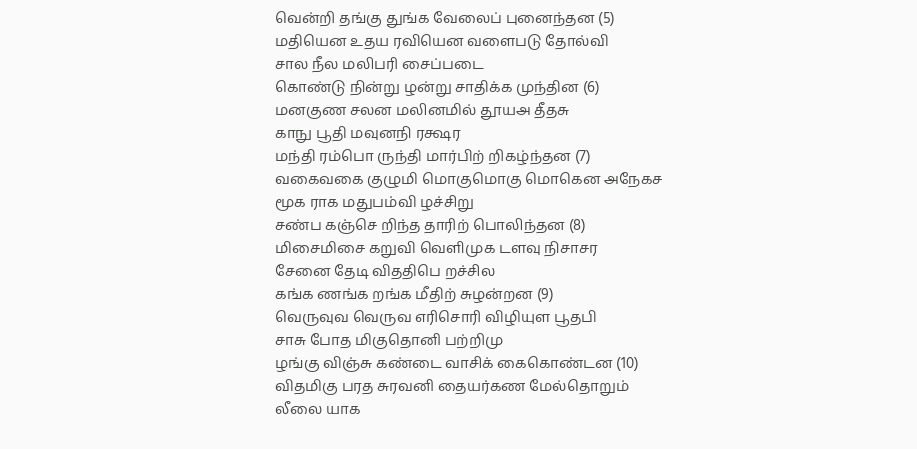வென்றி தங்கு துங்க வேலைப் புனைந்தன (5)
மதியென உதய ரவியென வளைபடு தோல்வி
சால நீல மலிபரி சைப்படை
கொண்டு நின்று ழன்று சாதிக்க முந்தின (6)
மனகுண சலன மலினமில் தூயஅ தீதசு
காநு பூதி மவுனநி ரக்ஷர
மந்தி ரம்பொ ருந்தி மார்பிற் றிகழ்ந்தன (7)
வகைவகை குழுமி மொகுமொகு மொகென அநேகச
மூக ராக மதுபம்வி ழச்சிறு
சண்ப கஞ்செ றிந்த தாரிற் பொலிந்தன (8)
மிசைமிசை கறுவி வெளிமுக டளவு நிசாசர
சேனை தேடி விததிபெ றச்சில
கங்க ணங்க றங்க மீதிற் சுழன்றன (9)
வெருவுவ வெருவ எரிசொரி விழியுள பூதபி
சாசு போத மிகுதொனி பற்றிமு
ழங்கு விஞ்சு கண்டை வாசிக் கைகொண்டன (10)
விதமிகு பரத சுரவனி தையர்கண மேல்தொறும்
லீலை யாக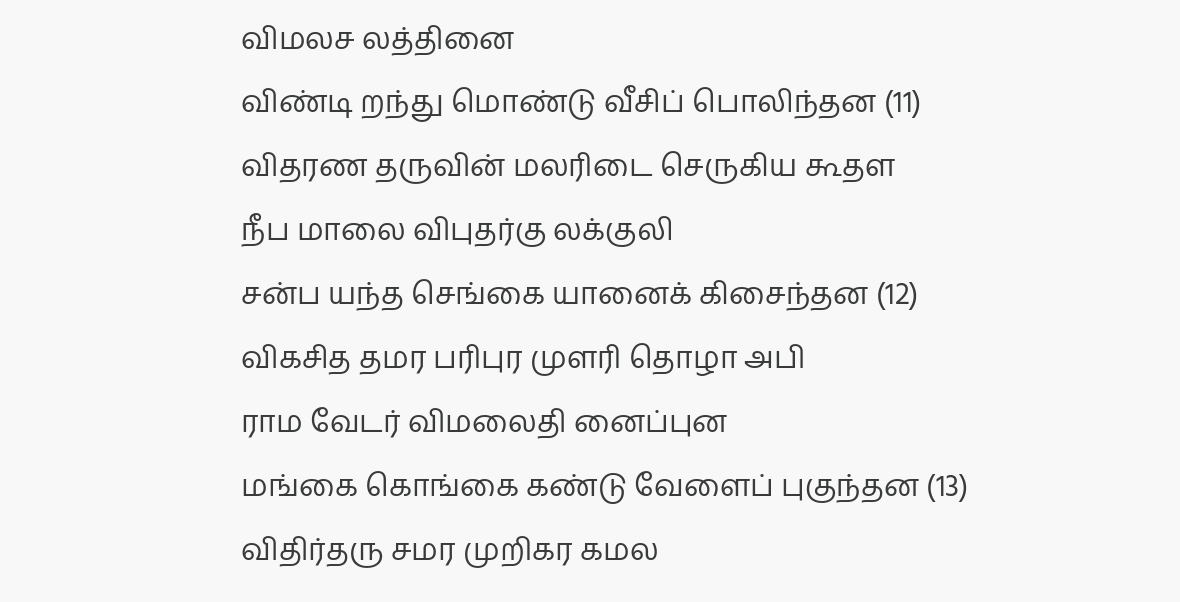விமலச லத்தினை
விண்டி றந்து மொண்டு வீசிப் பொலிந்தன (11)
விதரண தருவின் மலரிடை செருகிய கூதள
நீப மாலை விபுதர்கு லக்குலி
சன்ப யந்த செங்கை யானைக் கிசைந்தன (12)
விகசித தமர பரிபுர முளரி தொழா அபி
ராம வேடர் விமலைதி னைப்புன
மங்கை கொங்கை கண்டு வேளைப் புகுந்தன (13)
விதிர்தரு சமர முறிகர கமல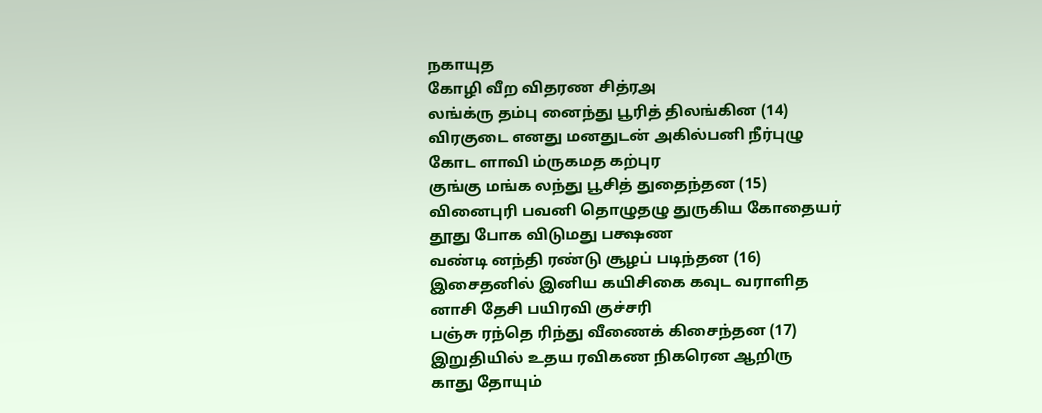நகாயுத
கோழி வீற விதரண சித்ரஅ
லங்க்ரு தம்பு னைந்து பூரித் திலங்கின (14)
விரகுடை எனது மனதுடன் அகில்பனி நீர்புழு
கோட ளாவி ம்ருகமத கற்புர
குங்கு மங்க லந்து பூசித் துதைந்தன (15)
வினைபுரி பவனி தொழுதழு துருகிய கோதையர்
தூது போக விடுமது பக்ஷண
வண்டி னந்தி ரண்டு சூழப் படிந்தன (16)
இசைதனில் இனிய கயிசிகை கவுட வராளித
னாசி தேசி பயிரவி குச்சரி
பஞ்சு ரந்தெ ரிந்து வீணைக் கிசைந்தன (17)
இறுதியில் உதய ரவிகண நிகரென ஆறிரு
காது தோயும்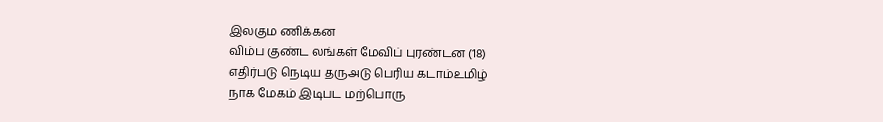இலகும ணிக்கன
விம்ப குண்ட லங்கள் மேவிப் புரண்டன (18)
எதிர்படு நெடிய தருஅடு பெரிய கடாம்உமிழ்
நாக மேகம் இடிபட மற்பொரு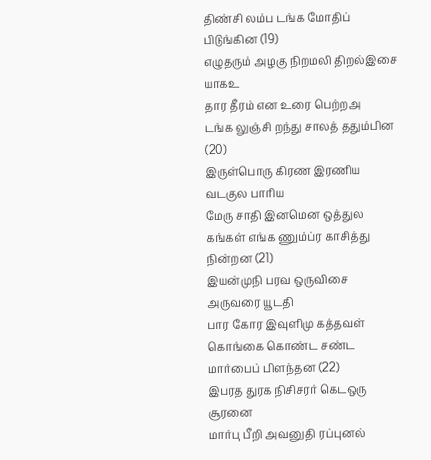திண்சி லம்ப டங்க மோதிப் பிடுங்கின (19)
எழுதரும் அழகு நிறமலி திறல்இசை யாகஉ
தார தீரம் என உரை பெற்றஅ
டங்க லுஞ்சி றந்து சாலத் ததும்பின (20)
இருள்பொரு கிரண இரணிய வடகுல பாரிய
மேரு சாதி இனமென ஒத்துல
கங்கள் எங்க ணும்ப்ர காசித்து நின்றன (21)
இயன்முநி பரவ ஒருவிசை அருவரை யூடதி
பார கோர இவுளிமு கத்தவள்
கொங்கை கொண்ட சண்ட மார்பைப் பிளந்தன (22)
இபரத துரக நிசிசரர் கெடஒரு சூரனை
மார்பு பீறி அவனுதி ரப்புனல்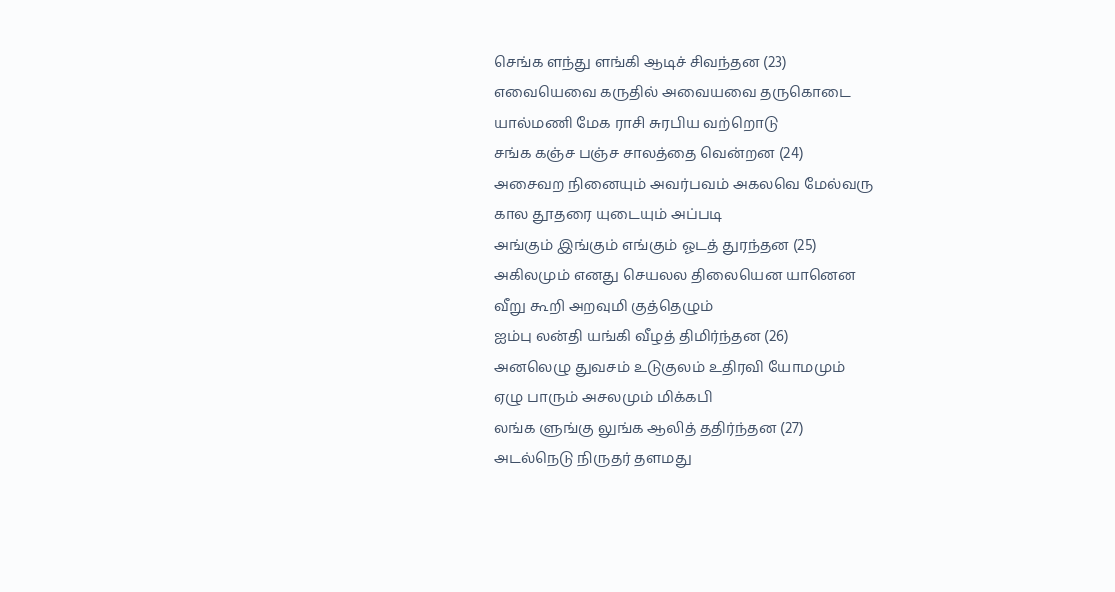செங்க ளந்து ளங்கி ஆடிச் சிவந்தன (23)
எவையெவை கருதில் அவையவை தருகொடை
யால்மணி மேக ராசி சுரபிய வற்றொடு
சங்க கஞ்ச பஞ்ச சாலத்தை வென்றன (24)
அசைவற நினையும் அவர்பவம் அகலவெ மேல்வரு
கால தூதரை யுடையும் அப்படி
அங்கும் இங்கும் எங்கும் ஓடத் துரந்தன (25)
அகிலமும் எனது செயலல திலையென யானென
வீறு கூறி அறவுமி குத்தெழும்
ஐம்பு லன்தி யங்கி வீழத் திமிர்ந்தன (26)
அனலெழு துவசம் உடுகுலம் உதிரவி யோமமும்
ஏழு பாரும் அசலமும் மிக்கபி
லங்க ளுங்கு லுங்க ஆலித் ததிர்ந்தன (27)
அடல்நெடு நிருதர் தளமது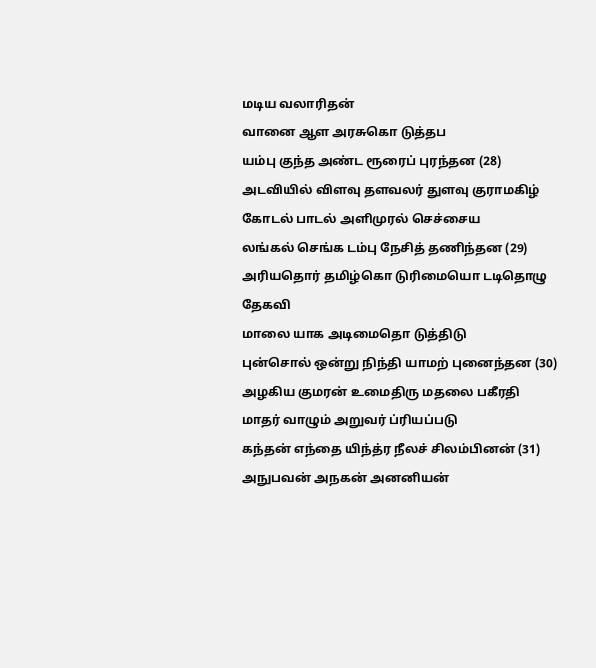மடிய வலாரிதன்
வானை ஆள அரசுகொ டுத்தப
யம்பு குந்த அண்ட ரூரைப் புரந்தன (28)
அடவியில் விளவு தளவலர் துளவு குராமகிழ்
கோடல் பாடல் அளிமுரல் செச்சைய
லங்கல் செங்க டம்பு நேசித் தணிந்தன (29)
அரியதொர் தமிழ்கொ டுரிமையொ டடிதொழு தேகவி
மாலை யாக அடிமைதொ டுத்திடு
புன்சொல் ஒன்று நிந்தி யாமற் புனைந்தன (30)
அழகிய குமரன் உமைதிரு மதலை பகீரதி
மாதர் வாழும் அறுவர் ப்ரியப்படு
கந்தன் எந்தை யிந்த்ர நீலச் சிலம்பினன் (31)
அநுபவன் அநகன் அனனியன்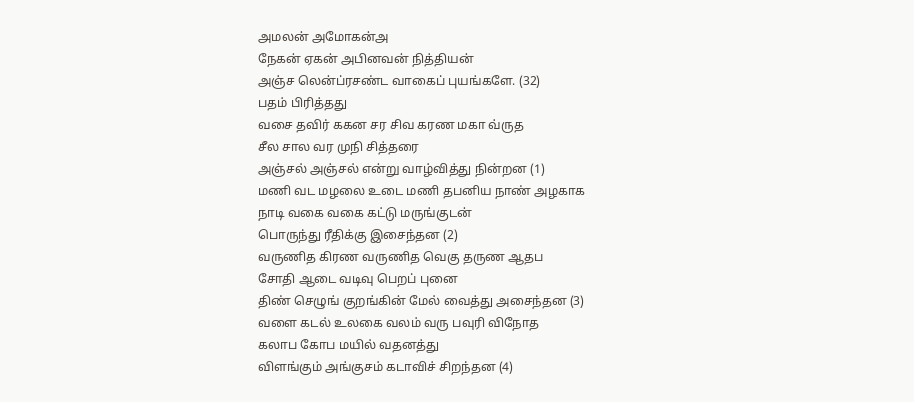அமலன் அமோகன்அ
நேகன் ஏகன் அபினவன் நித்தியன்
அஞ்ச லென்ப்ரசண்ட வாகைப் புயங்களே. (32)
பதம் பிரித்தது
வசை தவிர் ககன சர சிவ கரண மகா வ்ருத
சீல சால வர முநி சித்தரை
அஞ்சல் அஞ்சல் என்று வாழ்வித்து நின்றன (1)
மணி வட மழலை உடை மணி தபனிய நாண் அழகாக
நாடி வகை வகை கட்டு மருங்குடன்
பொருந்து ரீதிக்கு இசைந்தன (2)
வருணித கிரண வருணித வெகு தருண ஆதப
சோதி ஆடை வடிவு பெறப் புனை
திண் செழுங் குறங்கின் மேல் வைத்து அசைந்தன (3)
வளை கடல் உலகை வலம் வரு பவுரி விநோத
கலாப கோப மயில் வதனத்து
விளங்கும் அங்குசம் கடாவிச் சிறந்தன (4)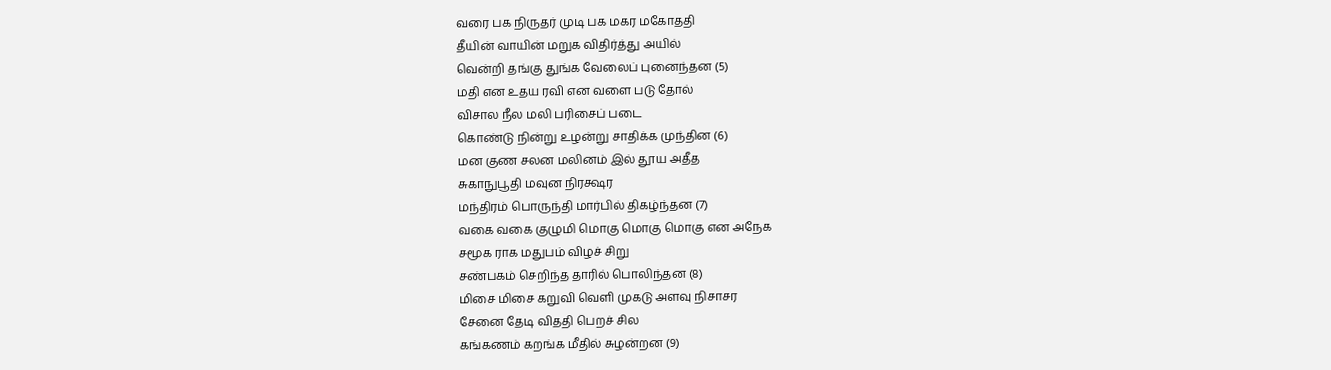வரை பக நிருதர் முடி பக மகர மகோததி
தீயின் வாயின் மறுக விதிர்த்து அயில்
வென்றி தங்கு துங்க வேலைப் புனைந்தன (5)
மதி என உதய ரவி என வளை படு தோல்
விசால நீல மலி பரிசைப் படை
கொண்டு நின்று உழன்று சாதிக்க முந்தின (6)
மன குண சலன மலினம் இல் தூய அதீத
சுகாநுபூதி மவுன நிரக்ஷர
மந்திரம் பொருந்தி மார்பில் திகழ்ந்தன (7)
வகை வகை குழுமி மொகு மொகு மொகு என அநேக
சமூக ராக மதுபம் விழச் சிறு
சண்பகம் செறிந்த தாரில் பொலிந்தன (8)
மிசை மிசை கறுவி வெளி முகடு அளவு நிசாசர
சேனை தேடி விததி பெறச் சில
கங்கணம் கறங்க மீதில் சுழன்றன (9)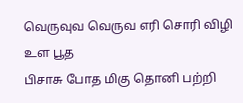வெருவுவ வெருவ எரி சொரி விழி உள பூத
பிசாசு போத மிகு தொனி பற்றி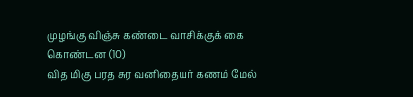முழங்கு விஞ்சு கண்டை வாசிக்குக் கை கொண்டன (10)
வித மிகு பரத சுர வனிதையர் கணம் மேல்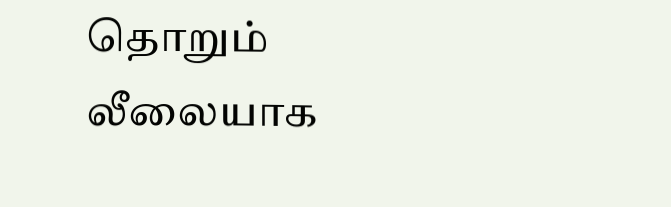தொறும்
லீலையாக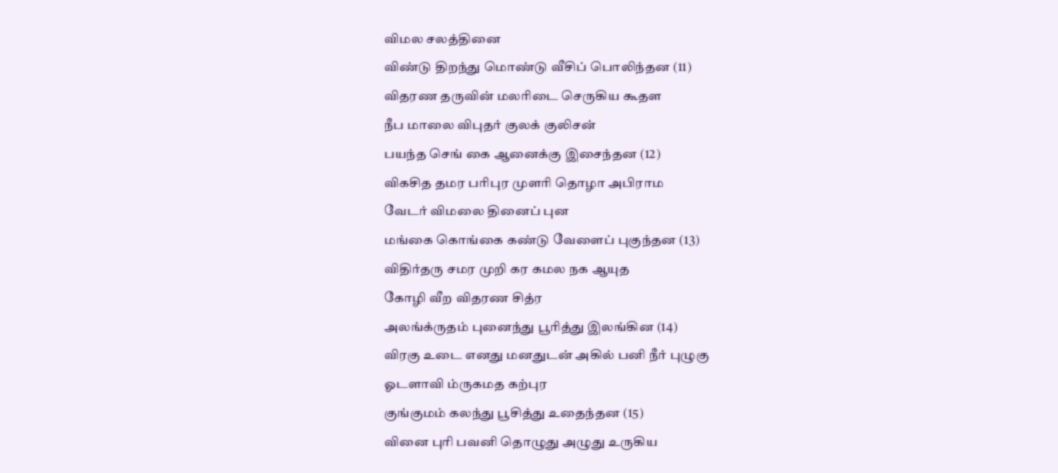விமல சலத்தினை
விண்டு திறந்து மொண்டு வீசிப் பொலிந்தன (11)
விதரண தருவின் மலரிடை செருகிய கூதள
நீப மாலை விபுதர் குலக் குலிசன்
பயந்த செங் கை ஆனைக்கு இசைந்தன (12)
விகசித தமர பரிபுர முளரி தொழா அபிராம
வேடர் விமலை தினைப் புன
மங்கை கொங்கை கண்டு வேளைப் புகுந்தன (13)
விதிர்தரு சமர முறி கர கமல நக ஆயுத
கோழி வீற விதரண சித்ர
அலங்க்ருதம் புனைந்து பூரித்து இலங்கின (14)
விரகு உடை எனது மனதுடன் அகில் பனி நீர் புழுகு
ஓடளாவி ம்ருகமத கற்புர
குங்குமம் கலந்து பூசித்து உதைந்தன (15)
வினை புரி பவனி தொழுது அழுது உருகிய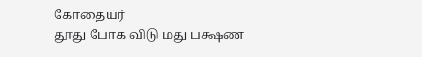கோதையர்
தூது போக விடு மது பக்ஷண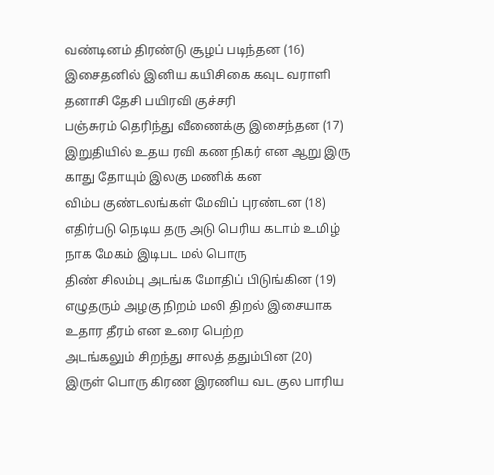வண்டினம் திரண்டு சூழப் படிந்தன (16)
இசைதனில் இனிய கயிசிகை கவுட வராளி
தனாசி தேசி பயிரவி குச்சரி
பஞ்சுரம் தெரிந்து வீணைக்கு இசைந்தன (17)
இறுதியில் உதய ரவி கண நிகர் என ஆறு இரு
காது தோயும் இலகு மணிக் கன
விம்ப குண்டலங்கள் மேவிப் புரண்டன (18)
எதிர்படு நெடிய தரு அடு பெரிய கடாம் உமிழ்
நாக மேகம் இடிபட மல் பொரு
திண் சிலம்பு அடங்க மோதிப் பிடுங்கின (19)
எழுதரும் அழகு நிறம் மலி திறல் இசையாக
உதார தீரம் என உரை பெற்ற
அடங்கலும் சிறந்து சாலத் ததும்பின (20)
இருள் பொரு கிரண இரணிய வட குல பாரிய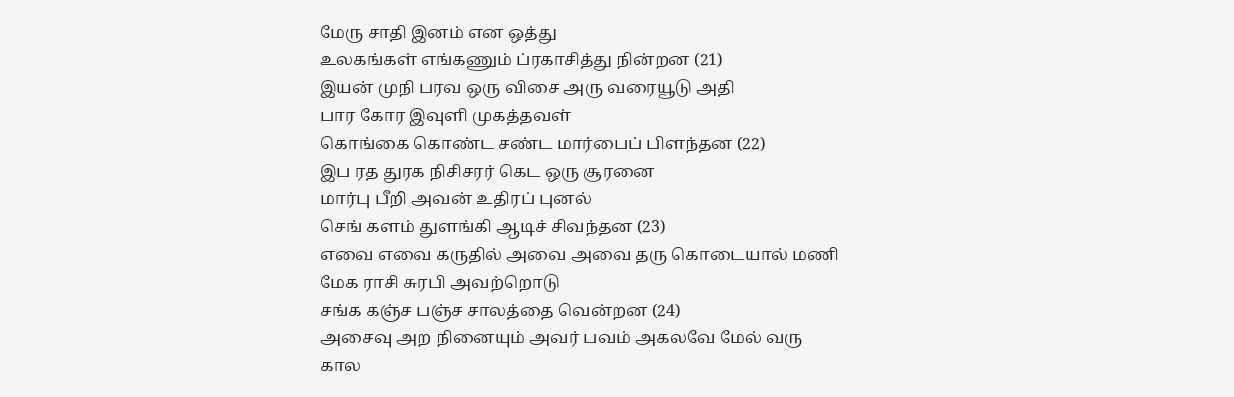மேரு சாதி இனம் என ஒத்து
உலகங்கள் எங்கணும் ப்ரகாசித்து நின்றன (21)
இயன் முநி பரவ ஒரு விசை அரு வரையூடு அதி
பார கோர இவுளி முகத்தவள்
கொங்கை கொண்ட சண்ட மார்பைப் பிளந்தன (22)
இப ரத துரக நிசிசரர் கெட ஒரு சூரனை
மார்பு பீறி அவன் உதிரப் புனல்
செங் களம் துளங்கி ஆடிச் சிவந்தன (23)
எவை எவை கருதில் அவை அவை தரு கொடையால் மணி
மேக ராசி சுரபி அவற்றொடு
சங்க கஞ்ச பஞ்ச சாலத்தை வென்றன (24)
அசைவு அற நினையும் அவர் பவம் அகலவே மேல் வரு
கால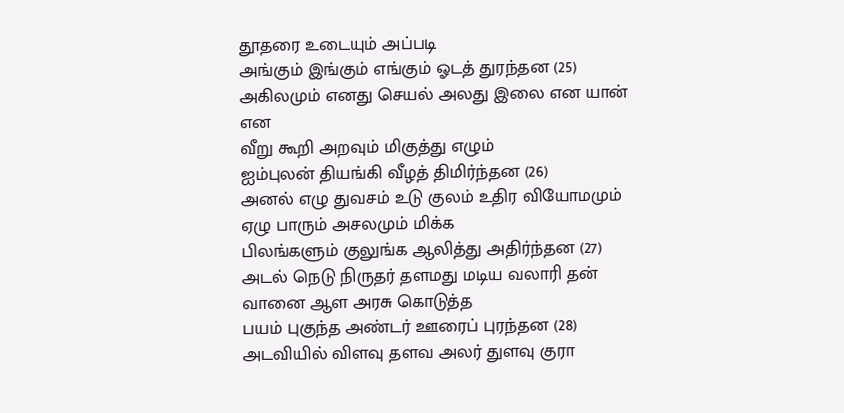தூதரை உடையும் அப்படி
அங்கும் இங்கும் எங்கும் ஓடத் துரந்தன (25)
அகிலமும் எனது செயல் அலது இலை என யான் என
வீறு கூறி அறவும் மிகுத்து எழும்
ஐம்புலன் தியங்கி வீழத் திமிர்ந்தன (26)
அனல் எழு துவசம் உடு குலம் உதிர வியோமமும்
ஏழு பாரும் அசலமும் மிக்க
பிலங்களும் குலுங்க ஆலித்து அதிர்ந்தன (27)
அடல் நெடு நிருதர் தளமது மடிய வலாரி தன்
வானை ஆள அரசு கொடுத்த
பயம் புகுந்த அண்டர் ஊரைப் புரந்தன (28)
அடவியில் விளவு தளவ அலர் துளவு குரா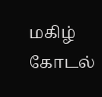மகிழ்
கோடல்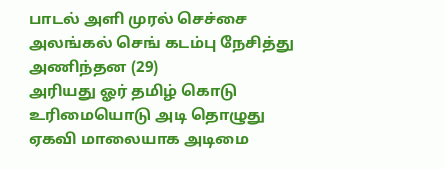பாடல் அளி முரல் செச்சை
அலங்கல் செங் கடம்பு நேசித்து அணிந்தன (29)
அரியது ஓர் தமிழ் கொடு உரிமையொடு அடி தொழுது
ஏகவி மாலையாக அடிமை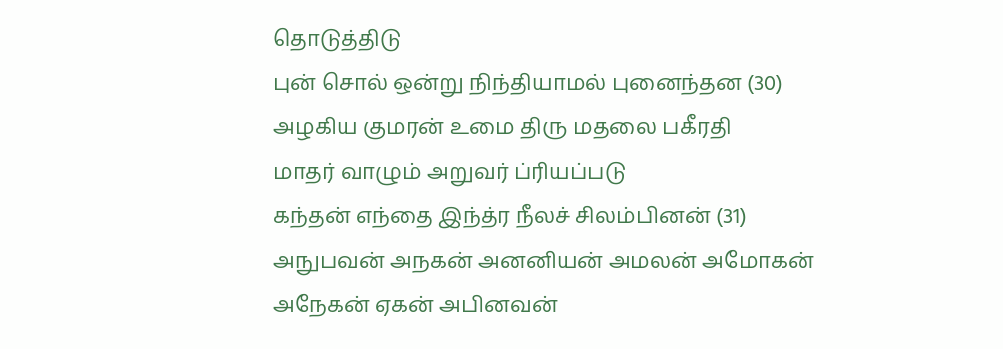தொடுத்திடு
புன் சொல் ஒன்று நிந்தியாமல் புனைந்தன (30)
அழகிய குமரன் உமை திரு மதலை பகீரதி
மாதர் வாழும் அறுவர் ப்ரியப்படு
கந்தன் எந்தை இந்த்ர நீலச் சிலம்பினன் (31)
அநுபவன் அநகன் அனனியன் அமலன் அமோகன்
அநேகன் ஏகன் அபினவன்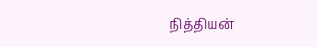நித்தியன்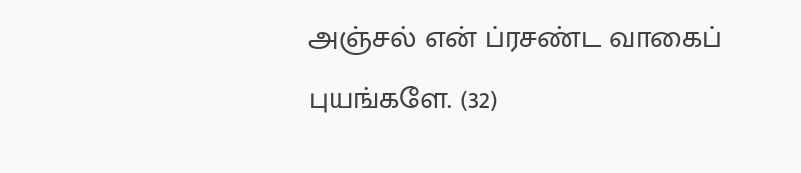அஞ்சல் என் ப்ரசண்ட வாகைப் புயங்களே. (32)